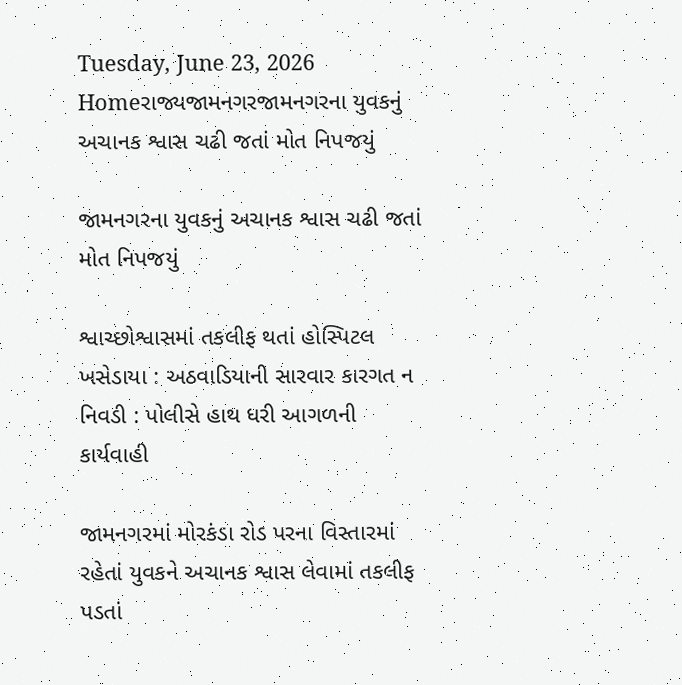Tuesday, June 23, 2026
Homeરાજ્યજામનગરજામનગરના યુવકનું અચાનક શ્વાસ ચઢી જતાં મોત નિપજયું

જામનગરના યુવકનું અચાનક શ્વાસ ચઢી જતાં મોત નિપજયું

શ્વાચ્છોશ્વાસમાં તકલીફ થતાં હોસ્પિટલ ખસેડાયા : અઠવાડિયાની સારવાર કારગત ન નિવડી : પોલીસે હાથ ધરી આગળની કાર્યવાહી

જામનગરમાં મોરકંડા રોડ પરના વિસ્તારમાં રહેતાં યુવકને અચાનક શ્વાસ લેવામાં તકલીફ પડતાં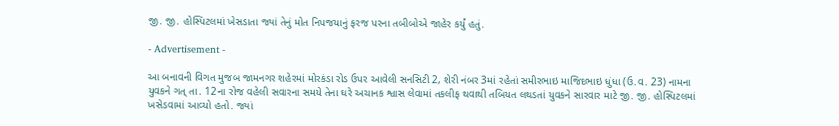જી. જી. હોસ્પિટલમાં ખેસડાતા જ્યાં તેનું મોત નિપજયાનું ફરજ પરના તબીબોએ જાહેર કર્યું હતું.

- Advertisement -

આ બનાવની વિગત મુજબ જામનગર શહેરમાં મોરકંડા રોડ ઉપર આવેલી સનસિટી 2, શેરી નંબર 3માં રહેતાં સમીરભાઇ માજિદભાઇ ધુંધા (ઉ.વ. 23) નામના યુવકને ગત્ તા. 12ના રોજ વહેલી સવારના સમયે તેના ઘરે અચાનક શ્વાસ લેવામાં તકલીફ થવાથી તબિયત લથડતાં યુવકને સારવાર માટે જી. જી. હોસ્પિટલમાં ખસેડવામાં આવ્યો હતો. જ્યાં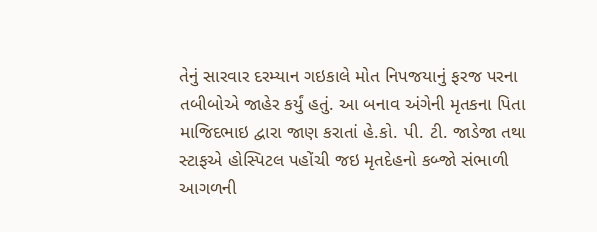તેનું સારવાર દરમ્યાન ગઇકાલે મોત નિપજયાનું ફરજ પરના તબીબોએ જાહેર કર્યું હતું. આ બનાવ અંગેની મૃતકના પિતા માજિદભાઇ દ્વારા જાણ કરાતાં હે.કો. પી. ટી. જાડેજા તથા સ્ટાફએ હોસ્પિટલ પહોંચી જઇ મૃતદેહનો કબ્જો સંભાળી આગળની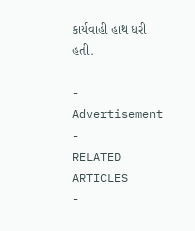કાર્યવાહી હાથ ધરી હતી.

- Advertisement -
RELATED ARTICLES
-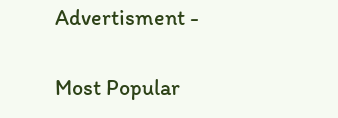Advertisment -

Most Popular